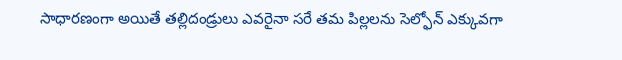సాధారణంగా అయితే తల్లిదండ్రులు ఎవరైనా సరే తమ పిల్లలను సెల్ఫోన్ ఎక్కువగా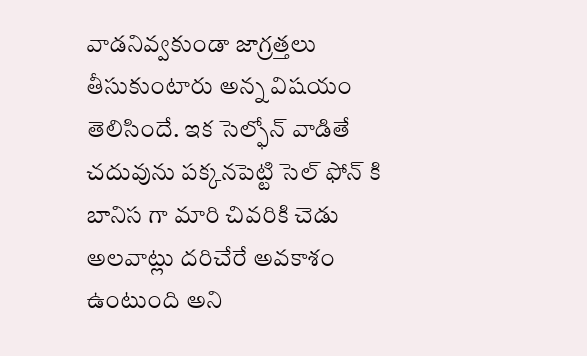వాడనివ్వకుండా జాగ్రత్తలు తీసుకుంటారు అన్న విషయం తెలిసిందే. ఇక సెల్ఫోన్ వాడితే చదువును పక్కనపెట్టి సెల్ ఫోన్ కి బానిస గా మారి చివరికి చెడు అలవాట్లు దరిచేరే అవకాశం ఉంటుంది అని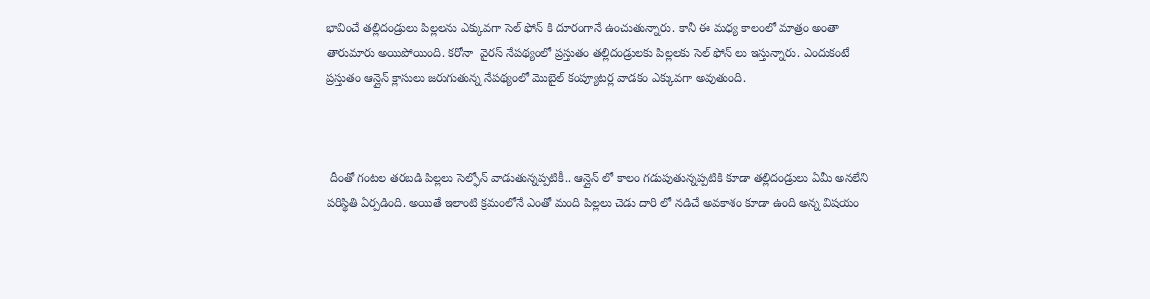భావించే తల్లిదండ్రులు పిల్లలను ఎక్కువగా సెల్ ఫోన్ కి దూరంగానే ఉంచుతున్నారు. కానీ ఈ మధ్య కాలంలో మాత్రం అంతా తారుమారు అయిపోయింది. కరోనా  వైరస్ నేపథ్యంలో ప్రస్తుతం తల్లిదండ్రులకు పిల్లలకు సెల్ ఫోన్ లు ఇస్తున్నారు. ఎందుకంటే ప్రస్తుతం ఆన్లైన్ క్లాసులు జరుగుతున్న నేపథ్యంలో మొబైల్ కంప్యూటర్ల వాడకం ఎక్కువగా అవుతుంది.



 దీంతో గంటల తరబడి పిల్లలు సెల్ఫోన్ వాడుతున్నప్పటికీ.. ఆన్లైన్ లో కాలం గడుపుతున్నప్పటికి కూడా తల్లిదండ్రులు ఏమీ అనలేని పరిస్థితి ఏర్పడింది. అయితే ఇలాంటి క్రమంలోనే ఎంతో మంది పిల్లలు చెడు దారి లో నడిచే అవకాశం కూడా ఉంది అన్న విషయం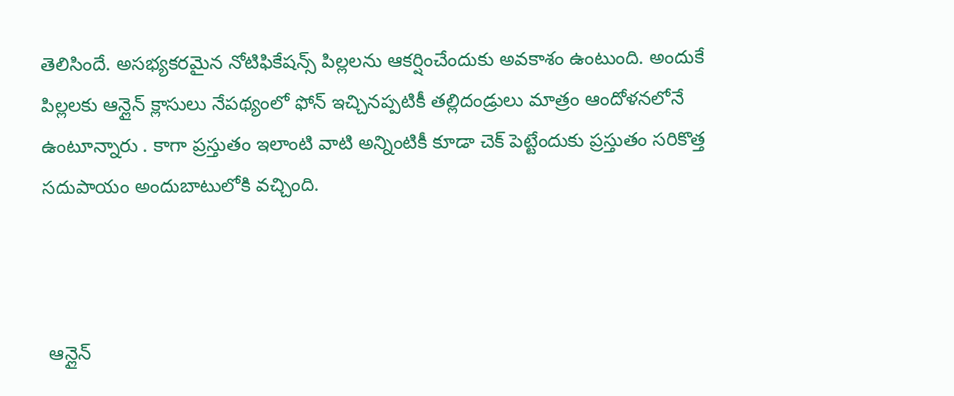తెలిసిందే. అసభ్యకరమైన నోటిఫికేషన్స్ పిల్లలను ఆకర్షించేందుకు అవకాశం ఉంటుంది. అందుకే పిల్లలకు ఆన్లైన్ క్లాసులు నేపథ్యంలో ఫోన్ ఇచ్చినప్పటికీ తల్లిదండ్రులు మాత్రం ఆందోళనలోనే  ఉంటూన్నారు . కాగా ప్రస్తుతం ఇలాంటి వాటి అన్నింటికీ కూడా చెక్ పెట్టేందుకు ప్రస్తుతం సరికొత్త సదుపాయం అందుబాటులోకి వచ్చింది.



 ఆన్లైన్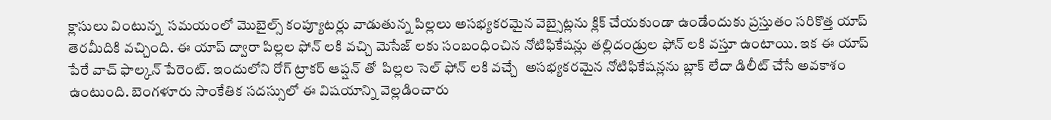క్లాసులు వింటున్న  సమయంలో మొబైల్స్ కంప్యూటర్లు వాడుతున్న పిల్లలు అసభ్యకరమైన వెబ్సైట్లను క్లిక్ చేయకుండా ఉండేందుకు ప్రస్తుతం సరికొత్త యాప్ తెరమీదికి వచ్చింది. ఈ యాప్ ద్వారా పిల్లల ఫోన్ లకి వచ్చి మెసేజ్ లకు సంబంధించిన నోటిఫికేషన్లు తల్లిదండ్రుల ఫోన్ లకి వస్తూ ఉంటాయి. ఇక ఈ యాప్ పేరే వాచ్ ఫాల్కన్ పేరెంట్. ఇందులోని రోగ్ ట్రాకర్ ఆప్షన్ తో  పిల్లల సెల్ ఫోన్ లకి వచ్చే  అసభ్యకరమైన నోటిఫికేషన్లను బ్లాక్ లేదా డిలీట్ చేసే అవకాశం ఉంటుంది. బెంగళూరు సాంకేతిక సదస్సులో ఈ విషయాన్ని వెల్లడించారు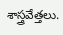శాస్త్రవేత్తలు.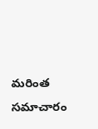మరింత సమాచారం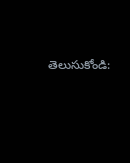తెలుసుకోండి: